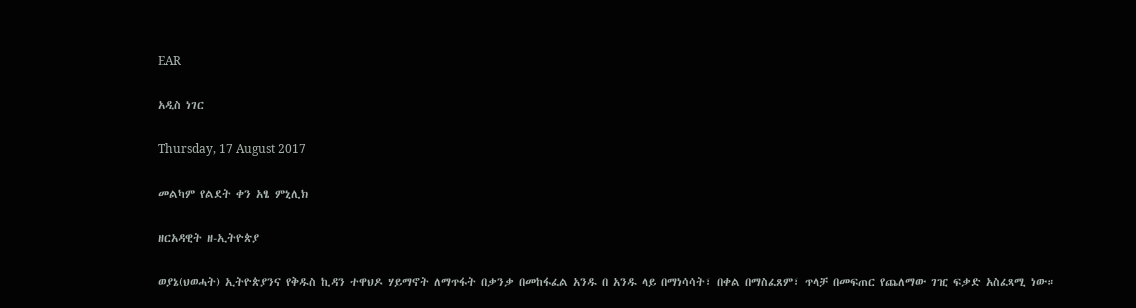EAR

አዲስ ነገር

Thursday, 17 August 2017

መልካም የልደት ቀን አፄ ምኒሊክ

ዘርአዳዊት ዘ-ኢትዮጵያ

ወያኔ(ህወሓት) ኢትዮጵያንና የቅዱስ ኪዳን ተዋህዶ ሃይማኖት ለማጥፋት በቃንቃ በመከፋፈል አንዱ በ አንዱ ላይ በማነሳሳት፣ በቀል በማስፈጸም፣ ጥላቻ በመፍጠር የጨለማው ገዢ ፍቃድ አስፈጻሚ ነው።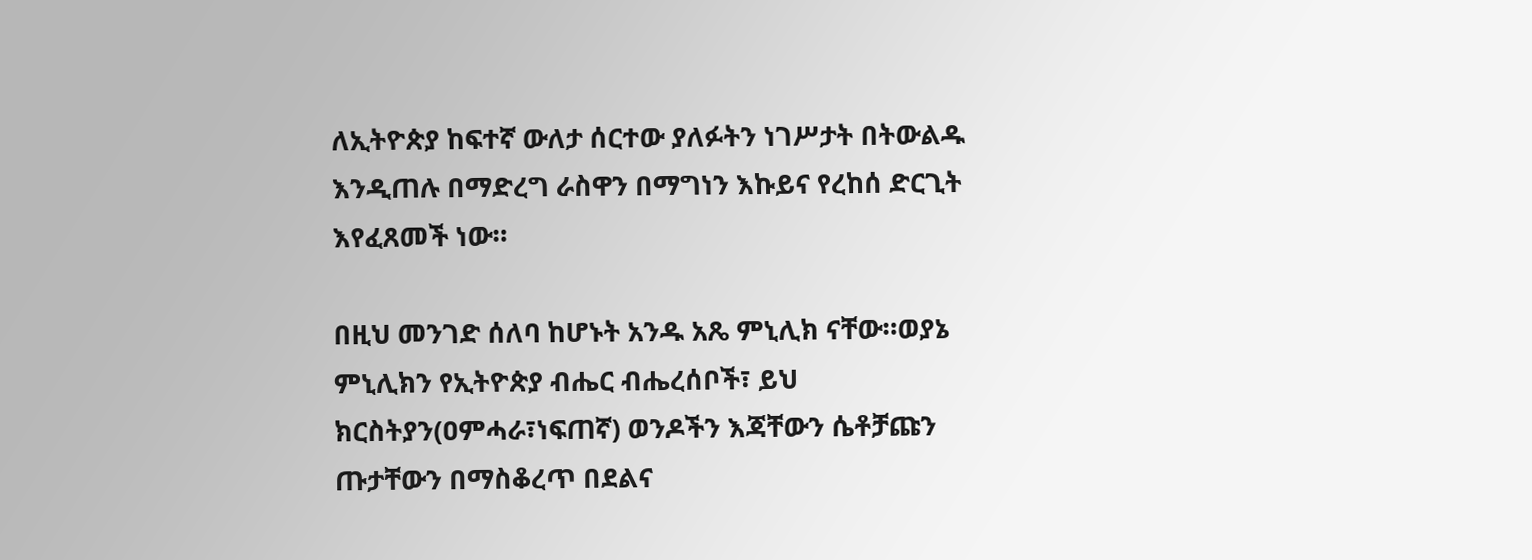ለኢትዮጵያ ከፍተኛ ውለታ ሰርተው ያለፉትን ነገሥታት በትውልዱ እንዲጠሉ በማድረግ ራስዋን በማግነን እኩይና የረከሰ ድርጊት እየፈጸመች ነው።

በዚህ መንገድ ሰለባ ከሆኑት አንዱ አጼ ምኒሊክ ናቸው።ወያኔ ምኒሊክን የኢትዮጵያ ብሔር ብሔረሰቦች፣ ይህ ክርስትያን(ዐምሓራ፣ነፍጠኛ) ወንዶችን እጃቸውን ሴቶቻጩን ጡታቸውን በማስቆረጥ በደልና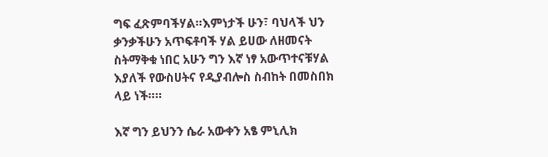ግፍ ፈጽምባችሃል።እምነታች ሁን፣ ባህላች ህን ቃንቃችሁን አጥፍቶባች ሃል ይሀው ለዘመናት ስትማቅቁ ነበር አሁን ግን እኛ ነፃ አውጥተናቹሃል እያለች የውስሀትና የዲያብሎስ ስብከት በመስበክ ላይ ነች።።

እኛ ግን ይህንን ሴራ አውቀን አፄ ምኒሊክ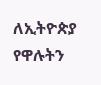ለኢትዮጵያ የዋሉትን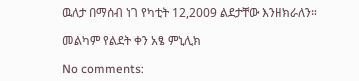ዉለታ በማሰብ ነገ የካቲት 12,2009 ልደታቸው እንዘክራለን።

መልካም የልደት ቀን አፄ ምኒሊክ

No comments: